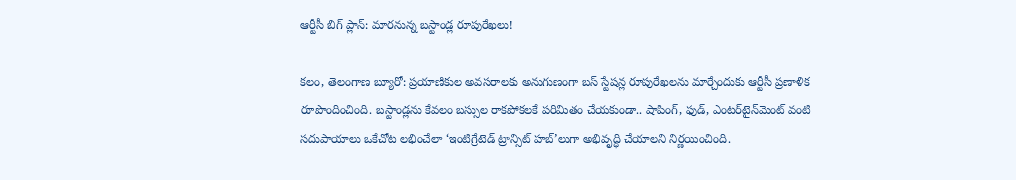ఆర్టీసీ బిగ్ ప్లాన్: మారనున్న బస్టాండ్ల రూపురేఖలు!

కలం, తెలంగాణ బ్యూరో: ప్రయాణికుల అవసరాలకు అనుగుణంగా బస్ స్టేషన్ల రూపురేఖలను మార్చేందుకు ఆర్టీసీ ప్రణాళిక రూపొందించింది. బస్టాండ్లను కేవలం బస్సుల రాకపోకలకే పరిమితం చేయకుండా.. షాపింగ్, ఫుడ్, ఎంటర్‌‌టైన్‌మెంట్ వంటి సదుపాయాలు ఒకేచోట లభించేలా ‘ఇంటిగ్రేటెడ్ ట్రాన్సిట్ హబ్‌’లుగా అభివృద్ధి చేయాలని నిర్ణయించింది.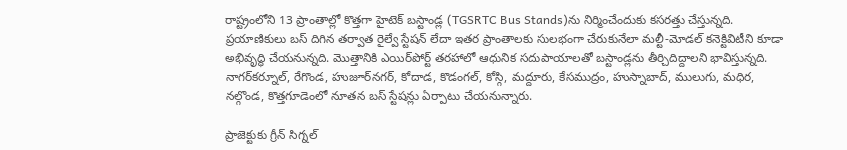రాష్ట్రంలోని 13 ప్రాంతాల్లో కొత్తగా హైటెక్ బస్టాండ్ల (TGSRTC Bus Stands)ను నిర్మించేందుకు కసరత్తు చేస్తున్నది. ప్రయాణికులు బస్ దిగిన తర్వాత రైల్వే స్టేషన్ లేదా ఇతర ప్రాంతాలకు సులభంగా చేరుకునేలా మల్టీ-మోడల్ కనెక్టివిటీని కూడా అభివృద్ధి చేయనున్నది. మొత్తానికి ఎయిర్‌పోర్ట్ తరహాలో ఆధునిక సదుపాయాలతో బస్టాండ్లను తీర్చిదిద్దాలని భావిస్తున్నది. నాగర్‌కర్నూల్, రేగొండ, హుజూర్‌నగర్, కోదాడ, కొడంగల్, కోస్గి, మద్దూరు, కేసముద్రం, హుస్నాబాద్, ములుగు, మధిర, నల్గొండ, కొత్తగూడెంలో నూతన బస్ స్టేషన్లు ఏర్పాటు చేయనున్నారు.

ప్రాజెక్టుకు గ్రీన్ సిగ్నల్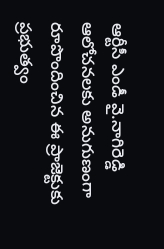ఆర్టీసీ ఎండీ వై.నాగిరెడ్డి ఆలోచనలకు అనుగుణంగా రూపొందించిన ఈ ప్రాజెక్టుకు ప్రభుత్వం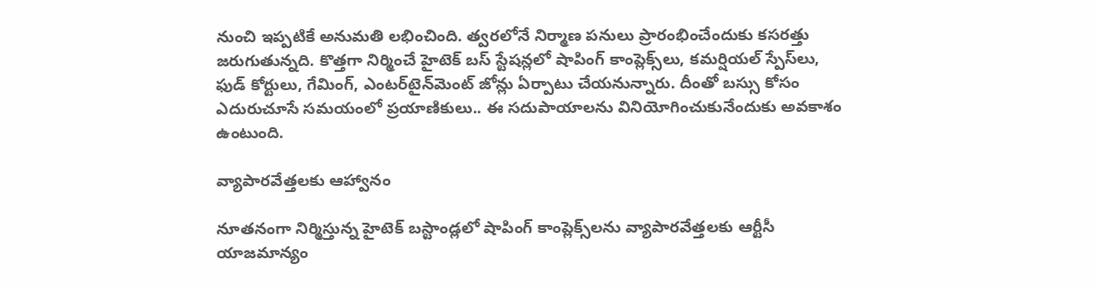నుంచి ఇప్పటికే అనుమతి లభించింది. త్వరలోనే నిర్మాణ పనులు ప్రారంభించేందుకు కసరత్తు జరుగుతున్నది. కొత్తగా నిర్మించే హైటెక్ బస్ స్టేషన్లలో షాపింగ్ కాంప్లెక్స్‌లు, కమర్షియల్ స్పేస్‌లు, ఫుడ్ కోర్టులు, గేమింగ్, ఎంటర్‌టైన్‌మెంట్ జోన్లు ఏర్పాటు చేయనున్నారు. దీంతో బస్సు కోసం ఎదురుచూసే సమయంలో ప్రయాణికులు.. ఈ సదుపాయాలను వినియోగించుకునేందుకు అవకాశం ఉంటుంది.

వ్యాపారవేత్తలకు ఆహ్వానం

నూతనంగా నిర్మిస్తున్న హైటెక్ బస్టాండ్లలో షాపింగ్ కాంప్లెక్స్‌లను వ్యాపారవేత్తలకు ఆర్టీసీ యాజమాన్యం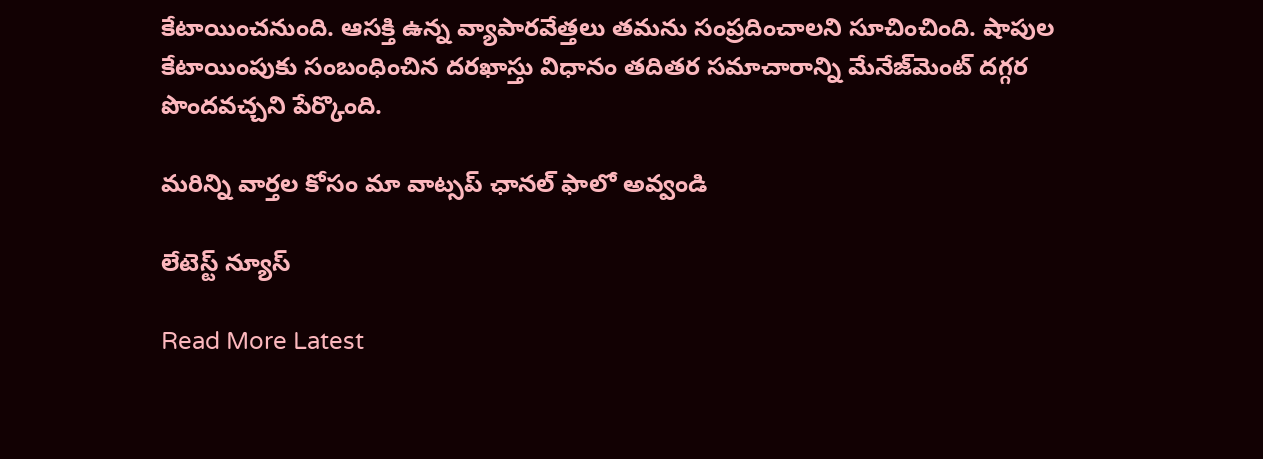కేటాయించనుంది. ఆసక్తి ఉన్న వ్యాపారవేత్తలు తమను సంప్రదించాలని సూచించింది. షాపుల కేటాయింపుకు సంబంధించిన దరఖాస్తు విధానం తదితర సమాచారాన్ని మేనేజ్‌మెంట్‌ దగ్గర పొందవచ్చని పేర్కొంది.

మ‌రిన్ని వార్త‌ల కోసం మా వాట్స‌ప్ ఛాన‌ల్ ఫాలో అవ్వండి

లేటెస్ట్ న్యూస్‌

Read More Latest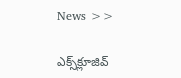News >>

ఎక్స్‌క్లూజివ్‌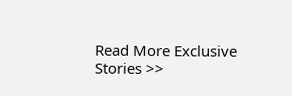Read More Exclusive Stories >>